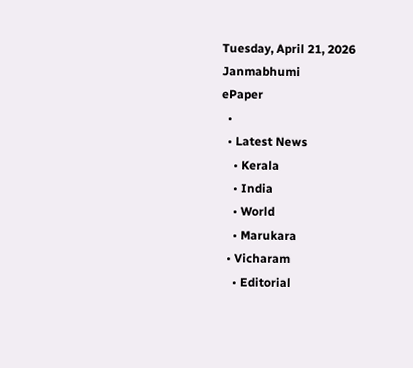Tuesday, April 21, 2026
Janmabhumi
ePaper
  •
  • Latest News
    • Kerala
    • India
    • World
    • Marukara
  • Vicharam
    • Editorial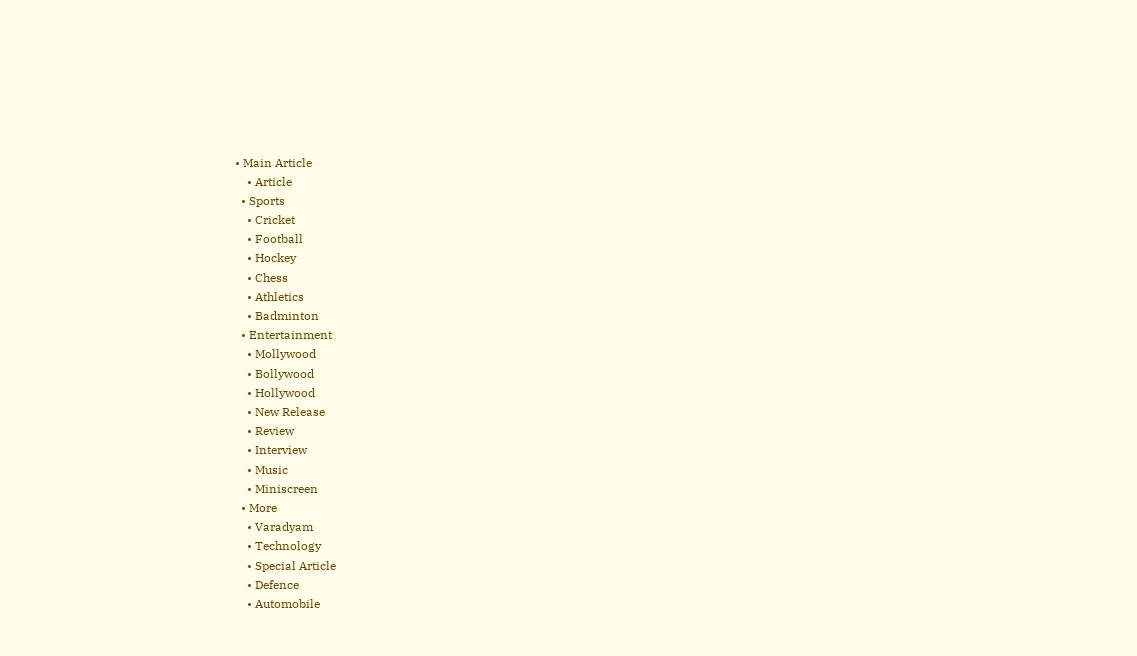• Main Article
    • Article
  • Sports
    • Cricket
    • Football
    • Hockey
    • Chess
    • Athletics
    • Badminton
  • Entertainment
    • Mollywood
    • Bollywood
    • Hollywood
    • New Release
    • Review
    • Interview
    • Music
    • Miniscreen
  • More
    • Varadyam
    • Technology
    • Special Article
    • Defence
    • Automobile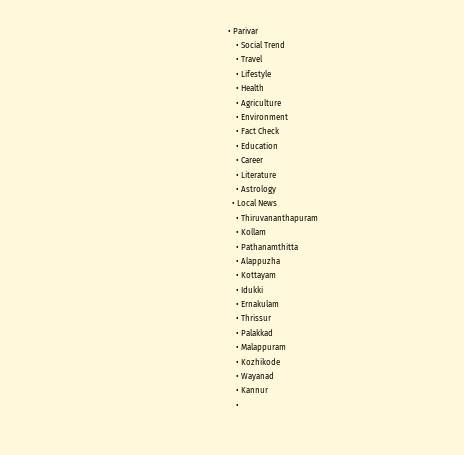• Parivar
    • Social Trend
    • Travel
    • Lifestyle
    • Health
    • Agriculture
    • Environment
    • Fact Check
    • Education
    • Career
    • Literature
    • Astrology
  • Local News
    • Thiruvananthapuram
    • Kollam
    • Pathanamthitta
    • Alappuzha
    • Kottayam
    • Idukki
    • Ernakulam
    • Thrissur
    • Palakkad
    • Malappuram
    • Kozhikode
    • Wayanad
    • Kannur
    •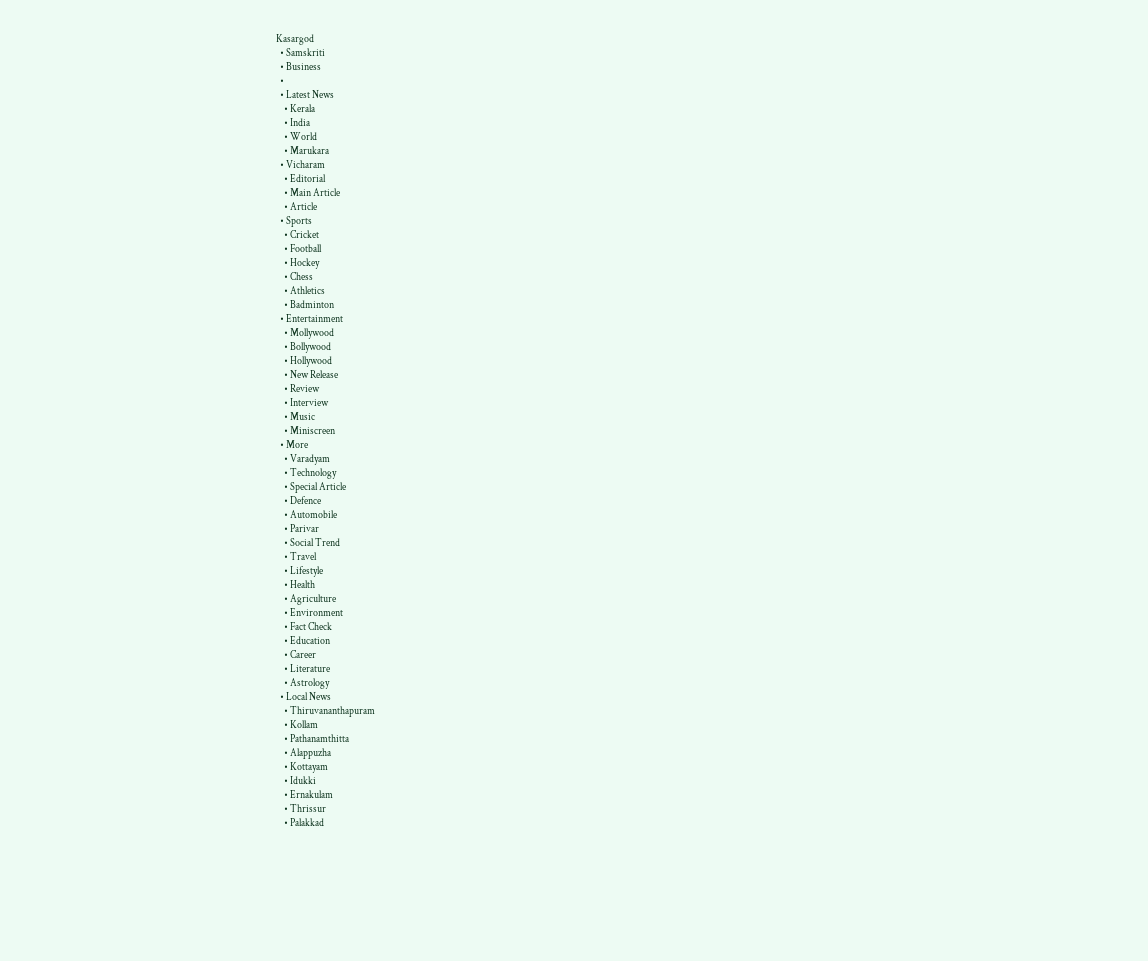Kasargod
  • Samskriti
  • Business
  •
  • Latest News
    • Kerala
    • India
    • World
    • Marukara
  • Vicharam
    • Editorial
    • Main Article
    • Article
  • Sports
    • Cricket
    • Football
    • Hockey
    • Chess
    • Athletics
    • Badminton
  • Entertainment
    • Mollywood
    • Bollywood
    • Hollywood
    • New Release
    • Review
    • Interview
    • Music
    • Miniscreen
  • More
    • Varadyam
    • Technology
    • Special Article
    • Defence
    • Automobile
    • Parivar
    • Social Trend
    • Travel
    • Lifestyle
    • Health
    • Agriculture
    • Environment
    • Fact Check
    • Education
    • Career
    • Literature
    • Astrology
  • Local News
    • Thiruvananthapuram
    • Kollam
    • Pathanamthitta
    • Alappuzha
    • Kottayam
    • Idukki
    • Ernakulam
    • Thrissur
    • Palakkad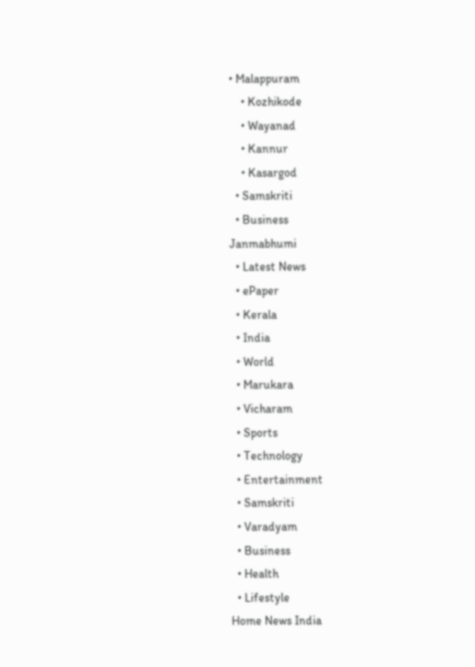• Malappuram
    • Kozhikode
    • Wayanad
    • Kannur
    • Kasargod
  • Samskriti
  • Business
Janmabhumi
  • Latest News
  • ePaper
  • Kerala
  • India
  • World
  • Marukara
  • Vicharam
  • Sports
  • Technology
  • Entertainment
  • Samskriti
  • Varadyam
  • Business
  • Health
  • Lifestyle
Home News India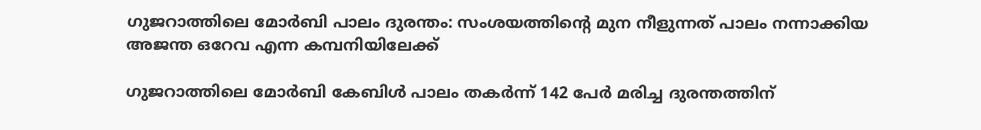ഗുജറാത്തിലെ മോര്‍ബി പാലം ദുരന്തം: സംശയത്തിന്റെ മുന നീളുന്നത് പാലം നന്നാക്കിയ അജന്ത ഒറേവ എന്ന കമ്പനിയിലേക്ക്

ഗുജറാത്തിലെ മോര്‍ബി കേബിള്‍ പാലം തകര്‍ന്ന് 142 പേര്‍ മരിച്ച ദുരന്തത്തിന്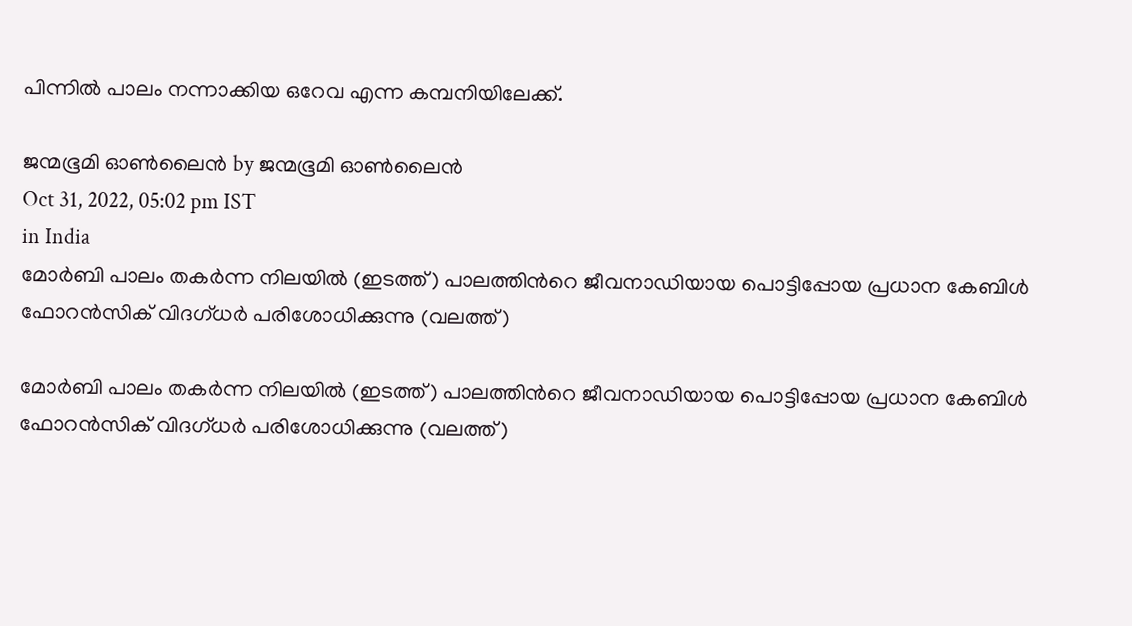പിന്നില്‍ പാലം നന്നാക്കിയ ഒറേവ എന്ന കമ്പനിയിലേക്ക്.

ജന്മഭൂമി ഓണ്‍ലൈന്‍ by ജന്മഭൂമി ഓണ്‍ലൈന്‍
Oct 31, 2022, 05:02 pm IST
in India
മോര്‍ബി പാലം തകര്‍ന്ന നിലയില്‍ (ഇടത്ത്) പാലത്തിന്‍റെ ജീവനാഡിയായ പൊട്ടിപ്പോയ പ്രധാന കേബിള്‍ ഫോറന്‍സിക് വിദഗ്ധര്‍ പരിശോധിക്കുന്നു (വലത്ത്)

മോര്‍ബി പാലം തകര്‍ന്ന നിലയില്‍ (ഇടത്ത്) പാലത്തിന്‍റെ ജീവനാഡിയായ പൊട്ടിപ്പോയ പ്രധാന കേബിള്‍ ഫോറന്‍സിക് വിദഗ്ധര്‍ പരിശോധിക്കുന്നു (വലത്ത്)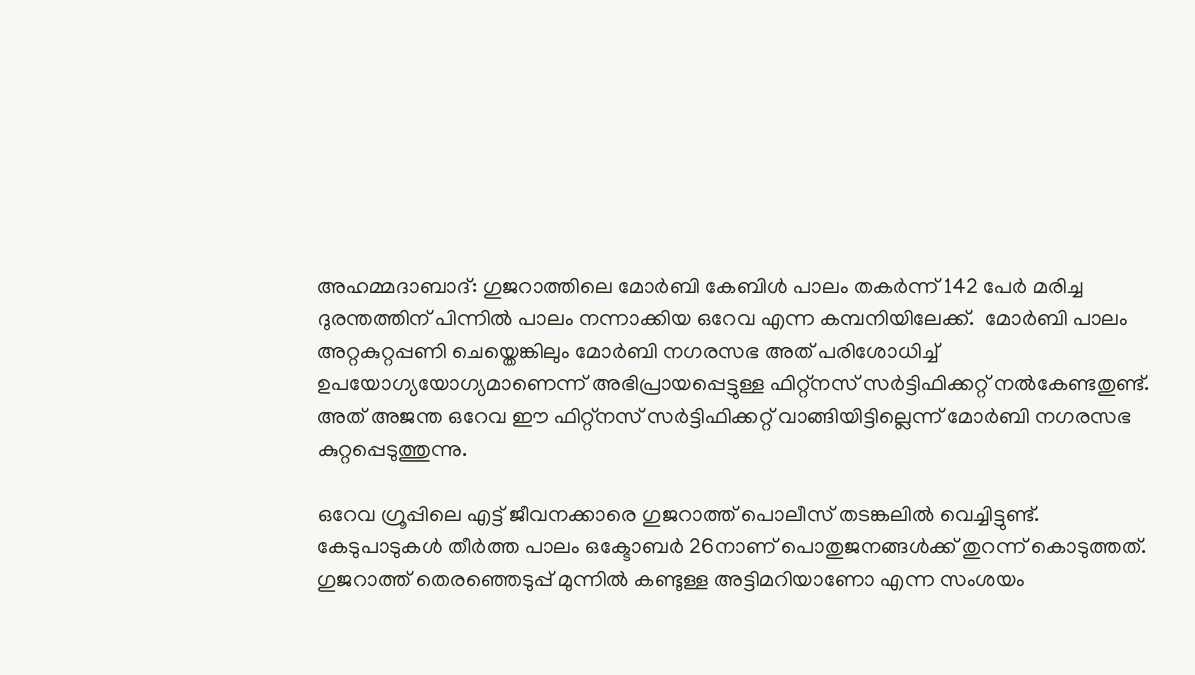അഹമ്മദാബാദ്: ഗുജറാത്തിലെ മോര്‍ബി കേബിള്‍ പാലം തകര്‍ന്ന് 142 പേര്‍ മരിച്ച ദുരന്തത്തിന് പിന്നില്‍ പാലം നന്നാക്കിയ ഒറേവ എന്ന കമ്പനിയിലേക്ക്.  മോര്‍ബി പാലം അറ്റകുറ്റപ്പണി ചെയ്തെങ്കിലും മോര്‍ബി നഗരസഭ അത് പരിശോധിച്ച് ഉപയോഗ്യയോഗ്യമാണെന്ന് അഭിപ്രായപ്പെട്ടുള്ള ഫിറ്റ്നസ് സര്‍ട്ടിഫിക്കറ്റ് നല്‍കേണ്ടതുണ്ട്. അത് അജന്ത ഒറേവ ഈ ഫിറ്റ്നസ് സര്‍ട്ടിഫിക്കറ്റ് വാങ്ങിയിട്ടില്ലെന്ന് മോര്‍ബി നഗരസഭ കുറ്റപ്പെടുത്തുന്നു.

ഒറേവ ഗ്രൂപ്പിലെ എട്ട് ജീവനക്കാരെ ഗുജറാത്ത് പൊലീസ് തടങ്കലില്‍ വെച്ചിട്ടുണ്ട്. കേടുപാടുകള്‍ തീര്‍ത്ത പാലം ഒക്ടോബര്‍ 26നാണ് പൊതുജനങ്ങള്‍ക്ക് തുറന്ന് കൊടുത്തത്. ഗുജറാത്ത് തെരഞ്ഞെടുപ്പ് മുന്നില്‍ കണ്ടുള്ള അട്ടിമറിയാണോ എന്ന സംശയം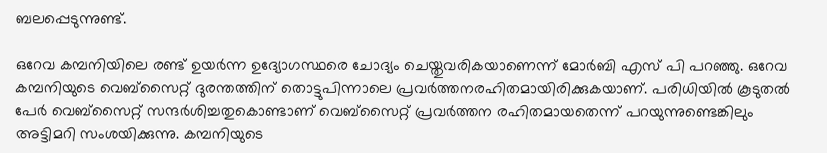ബലപ്പെടുന്നുണ്ട്.

ഒറേവ കമ്പനിയിലെ രണ്ട് ഉയര്‍ന്ന ഉദ്യോഗസ്ഥരെ ചോദ്യം ചെയ്തുവരികയാണെന്ന് മോര്‍ബി എസ് പി പറഞ്ഞു. ഒറേവ കമ്പനിയുടെ വെബ്സൈറ്റ് ദുരന്തത്തിന് തൊട്ടുപിന്നാലെ പ്രവര്‍ത്തനരഹിതമായിരിക്കുകയാണ്. പരിധിയില്‍ കൂടുതല്‍ പേര്‍ വെബ്സൈറ്റ് സന്ദര്‍ശിച്ചതുകൊണ്ടാണ് വെബ്സൈറ്റ് പ്രവര്‍ത്തന രഹിതമായതെന്ന് പറയുന്നുണ്ടെങ്കിലും അട്ടിമറി സംശയിക്കുന്നു. കമ്പനിയുടെ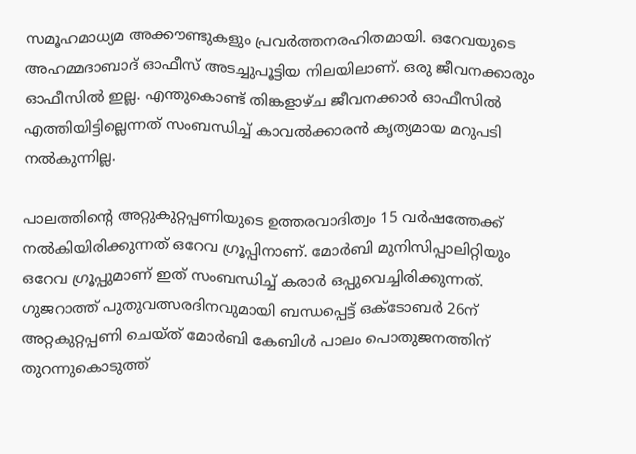സമൂഹമാധ്യമ അക്കൗണ്ടുകളും പ്രവര്‍ത്തനരഹിതമായി. ഒറേവയുടെ അഹമ്മദാബാദ് ഓഫീസ് അടച്ചുപൂട്ടിയ നിലയിലാണ്. ഒരു ജീവനക്കാരും ഓഫീസില്‍ ഇല്ല. എന്തുകൊണ്ട് തിങ്കളാഴ്ച ജീവനക്കാര്‍ ഓഫീസില്‍ എത്തിയിട്ടില്ലെന്നത് സംബന്ധിച്ച് കാവല്‍ക്കാരന്‍ കൃത്യമായ മറുപടി നല്‍കുന്നില്ല.

പാലത്തിന്റെ അറ്റുകുറ്റപ്പണിയുടെ ഉത്തരവാദിത്വം 15 വര്‍ഷത്തേക്ക് നല്‍കിയിരിക്കുന്നത് ഒറേവ ഗ്രൂപ്പിനാണ്. മോര്‍ബി മുനിസിപ്പാലിറ്റിയും ഒറേവ ഗ്രൂപ്പുമാണ് ഇത് സംബന്ധിച്ച് കരാര്‍ ഒപ്പുവെച്ചിരിക്കുന്നത്. ഗുജറാത്ത് പുതുവത്സരദിനവുമായി ബന്ധപ്പെട്ട് ഒക്ടോബര്‍ 26ന് അറ്റകുറ്റപ്പണി ചെയ്ത് മോര്‍ബി കേബിള്‍ പാലം പൊതുജനത്തിന് തുറന്നുകൊടുത്ത്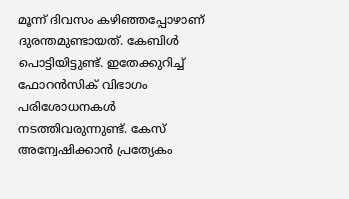മൂന്ന് ദിവസം കഴിഞ്ഞപ്പോഴാണ് ദുരന്തമുണ്ടായത്. കേബിള്‍ പൊട്ടിയിട്ടുണ്ട്. ഇതേക്കുറിച്ച് ഫോറന്‍സിക് വിഭാഗം പരിശോധനകള്‍ നടത്തിവരുന്നുണ്ട്. കേസ് അന്വേഷിക്കാന്‍ പ്രത്യേകം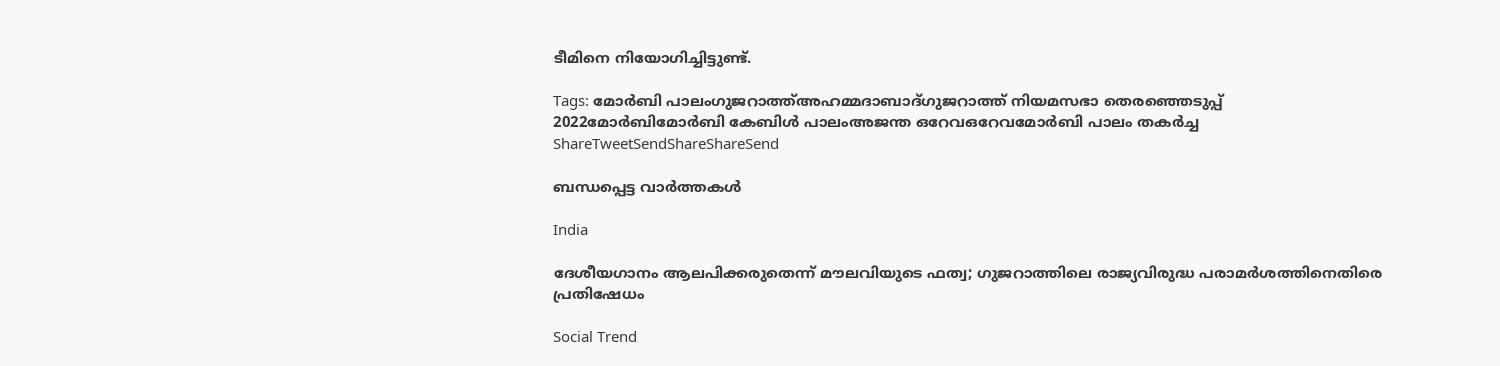ടീമിനെ നിയോഗിച്ചിട്ടുണ്ട്.

Tags: മോര്‍ബി പാലംഗുജറാത്ത്അഹമ്മദാബാദ്ഗുജറാത്ത് നിയമസഭാ തെരഞ്ഞെടുപ്പ് 2022മോര്‍ബിമോര്‍ബി കേബിള്‍ പാലംഅജന്ത ഒറേവഒറേവമോര്‍ബി പാലം തകര്‍ച്ച
ShareTweetSendShareShareSend

ബന്ധപ്പെട്ട വാര്‍ത്തകള്‍

India

ദേശീയഗാനം ആലപിക്കരുതെന്ന് മൗലവിയുടെ ഫത്വ; ഗുജറാത്തിലെ രാജ്യവിരുദ്ധ പരാമര്‍ശത്തിനെതിരെ പ്രതിഷേധം

Social Trend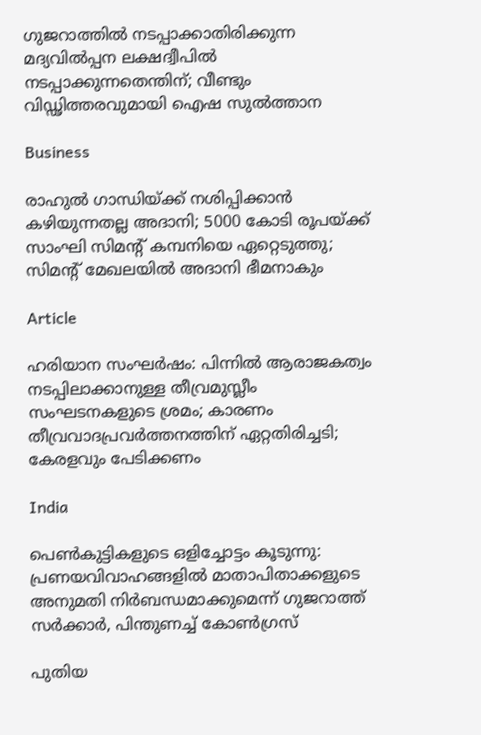ഗുജറാത്തില്‍ നടപ്പാക്കാതിരിക്കുന്ന മദ്യവില്‍പ്പന ലക്ഷദ്വീപില്‍ നടപ്പാക്കുന്നതെന്തിന്; വീണ്ടും വിഡ്ഢിത്തരവുമായി ഐഷ സുല്‍ത്താന

Business

രാഹുല്‍ ഗാന്ധിയ്‌ക്ക് നശിപ്പിക്കാന്‍ കഴിയുന്നതല്ല അദാനി; 5000 കോടി രൂപയ്‌ക്ക് സാംഘി സിമന്‍റ് കമ്പനിയെ ഏറ്റെടുത്തു; സിമന്‍റ് മേഖലയില്‍ അദാനി ഭീമനാകും

Article

ഹരിയാന സംഘര്‍ഷം: പിന്നില്‍ ആരാജകത്വം നടപ്പിലാക്കാനുള്ള തീവ്രമുസ്ലീം സംഘടനകളുടെ ശ്രമം; കാരണം തീവ്രവാദപ്രവര്‍ത്തനത്തിന് ഏറ്റതിരിച്ചടി; കേരളവും പേടിക്കണം

India

പെണ്‍കുട്ടികളുടെ ഒളിച്ചോട്ടം കൂടുന്നു: പ്രണയവിവാഹങ്ങളില്‍ മാതാപിതാക്കളുടെ അനുമതി നിര്‍ബന്ധമാക്കുമെന്ന് ഗുജറാത്ത് സര്‍ക്കാര്‍, പിന്തുണച്ച് കോണ്‍ഗ്രസ്

പുതിയ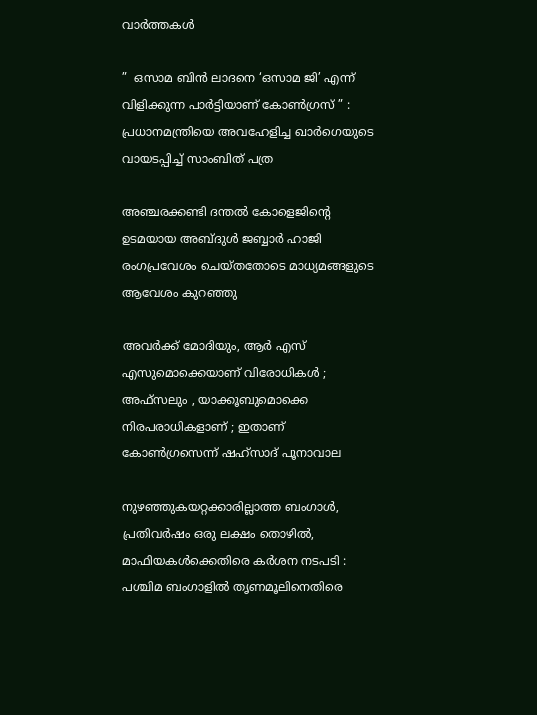വാര്‍ത്തകള്‍

”  ഒസാമ ബിൻ ലാദനെ ‘ഒസാമ ജി’ എന്ന് വിളിക്കുന്ന പാർട്ടിയാണ് കോൺഗ്രസ് ” : പ്രധാനമന്ത്രിയെ അവഹേളിച്ച ഖാർഗെയുടെ വായടപ്പിച്ച് സാംബിത് പത്ര

അഞ്ചരക്കണ്ടി ദന്തല്‍ കോളെജിന്റെ ഉടമയായ അബ്ദുള്‍ ജബ്ബാര്‍ ഹാജി രംഗപ്രവേശം ചെയ്തതോടെ മാധ്യമങ്ങളുടെ ആവേശം കുറഞ്ഞു

അവർക്ക് മോദിയും, ആർ എസ് എസുമൊക്കെയാണ് വിരോധികൾ ; അഫ്‌സലും , യാക്കൂബുമൊക്കെ നിരപരാധികളാണ് ; ഇതാണ് കോൺഗ്രസെന്ന് ഷഹ്സാദ് പൂനാവാല

നുഴഞ്ഞുകയറ്റക്കാരില്ലാത്ത ബംഗാൾ, പ്രതിവർഷം ഒരു ലക്ഷം തൊഴിൽ, മാഫിയകൾക്കെതിരെ കർശന നടപടി : പശ്ചിമ ബംഗാളിൽ തൃണമൂലിനെതിരെ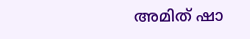അമിത് ഷാ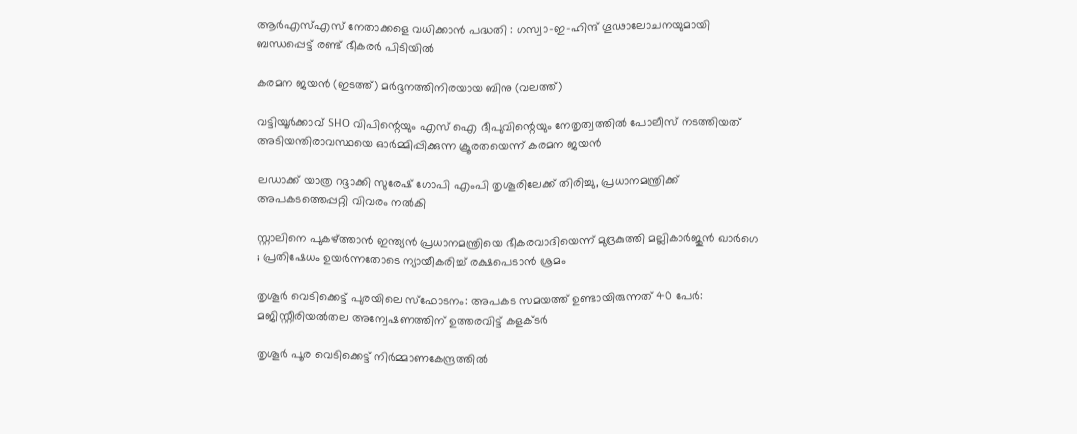ആർ‌എസ്‌എസ് നേതാക്കളെ വധിക്കാൻ പദ്ധതി : ഗസ്വാ-ഇ-ഹിന്ദ് ഗൂഢാലോചനയുമായി ബന്ധപ്പെട്ട് രണ്ട് ഭീകരർ പിടിയിൽ

കരമന ജയന്‍ (ഇടത്ത്) മര്‍ദ്ദനത്തിനിരയായ ബിനു (വലത്ത്)

വട്ടിയൂർക്കാവ് SHO വിപിന്റെയും എസ് ഐ ദീപുവിന്റെയും നേതൃത്വത്തിൽ പോലീസ് നടത്തിയത് അടിയന്തിരാവസ്ഥയെ ഓർമ്മിപ്പിക്കുന്ന ക്രൂരതയെന്ന് കരമന ജയന്‍

ലഡാക്ക് യാത്ര റദ്ദാക്കി സുരേഷ് ഗോപി എംപി തൃശൂരിലേക്ക് തിരിച്ചു, പ്രധാനമന്ത്രിക്ക് അപകടത്തെപ്പറ്റി വിവരം നൽകി

സ്റ്റാലിനെ പുകഴ്‌ത്താൻ ഇന്ത്യൻ പ്രധാനമന്ത്രിയെ ഭീകരവാദിയെന്ന് മുദ്രകുത്തി മല്ലികാർജുൻ ഖാർഗെ ; പ്രതിഷേധം ഉയർന്നതോടെ ന്യായീകരിച്ച് രക്ഷപെടാൻ ശ്രമം

തൃശൂർ വെടിക്കെട്ട് പുരയിലെ സ്‌ഫോടനം: അപകട സമയത്ത് ഉണ്ടായിരുന്നത് 40 പേർ: മജിസ്റ്റീരിയൽതല അന്വേഷണത്തിന് ഉത്തരവിട്ട് കളക്ടർ

തൃശൂർ പൂര വെടിക്കെട്ട് നിർമ്മാണകേന്ദ്രത്തിൽ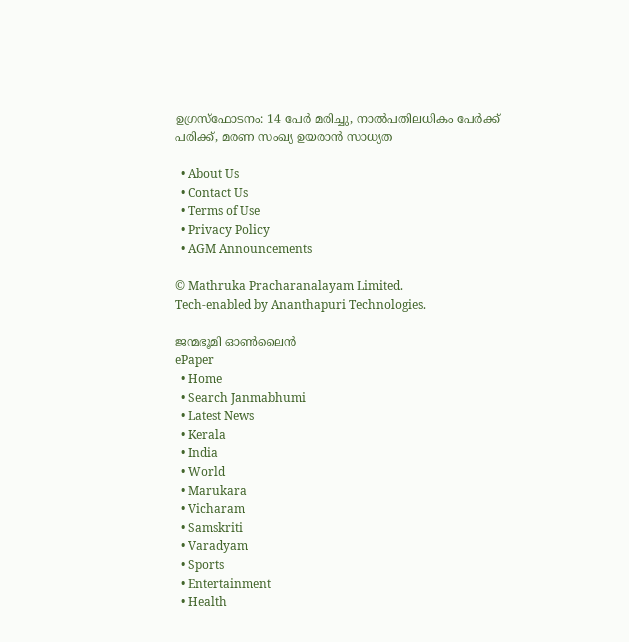ഉഗ്രസ്ഫോടനം: 14 പേർ മരിച്ചു, നാൽപതിലധികം പേർക്ക് പരിക്ക്, മരണ സംഖ്യ ഉയരാൻ സാധ്യത

  • About Us
  • Contact Us
  • Terms of Use
  • Privacy Policy
  • AGM Announcements

© Mathruka Pracharanalayam Limited.
Tech-enabled by Ananthapuri Technologies.

ജന്മഭൂമി ഓണ്‍ലൈന്‍
ePaper
  • Home
  • Search Janmabhumi
  • Latest News
  • Kerala
  • India
  • World
  • Marukara
  • Vicharam
  • Samskriti
  • Varadyam
  • Sports
  • Entertainment
  • Health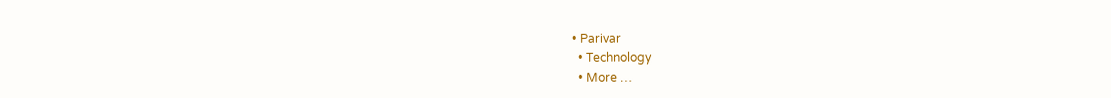• Parivar
  • Technology
  • More …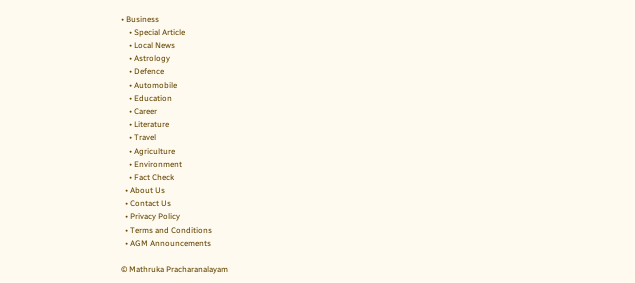• Business
    • Special Article
    • Local News
    • Astrology
    • Defence
    • Automobile
    • Education
    • Career
    • Literature
    • Travel
    • Agriculture
    • Environment
    • Fact Check
  • About Us
  • Contact Us
  • Privacy Policy
  • Terms and Conditions
  • AGM Announcements

© Mathruka Pracharanalayam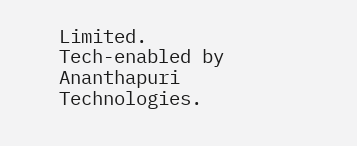Limited.
Tech-enabled by Ananthapuri Technologies.